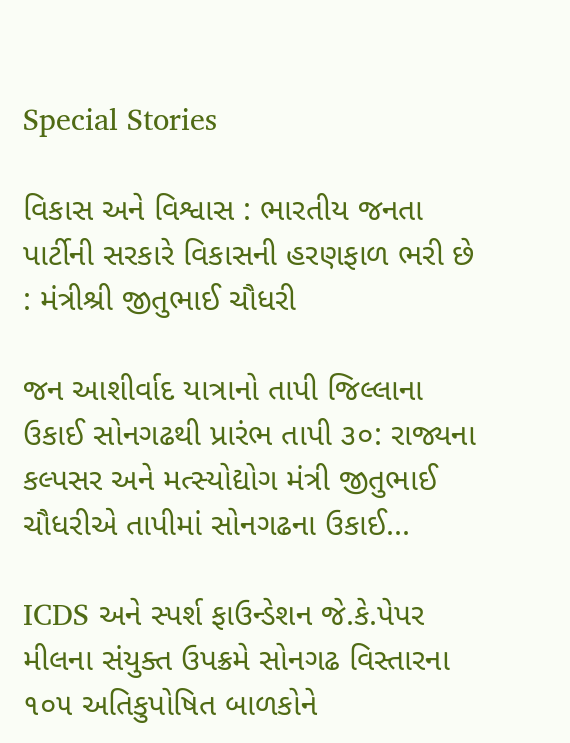Special Stories

વિકાસ અને વિશ્વાસ : ભારતીય જનતા પાર્ટીની સરકારે વિકાસની હરણફાળ ભરી છે : મંત્રીશ્રી જીતુભાઈ ચૌધરી

જન આશીર્વાદ યાત્રાનો તાપી જિલ્લાના ઉકાઈ સોનગઢથી પ્રારંભ તાપી ૩૦: રાજ્યના કલ્પસર અને મત્સ્યોદ્યોગ મંત્રી જીતુભાઈ ચૌધરીએ તાપીમાં સોનગઢના ઉકાઈ...

ICDS અને સ્પર્શ ફાઉન્ડેશન જે.કે.પેપર મીલના સંયુક્ત ઉપક્રમે સોનગઢ વિસ્તારના ૧૦૫ અતિકુપોષિત બાળકોને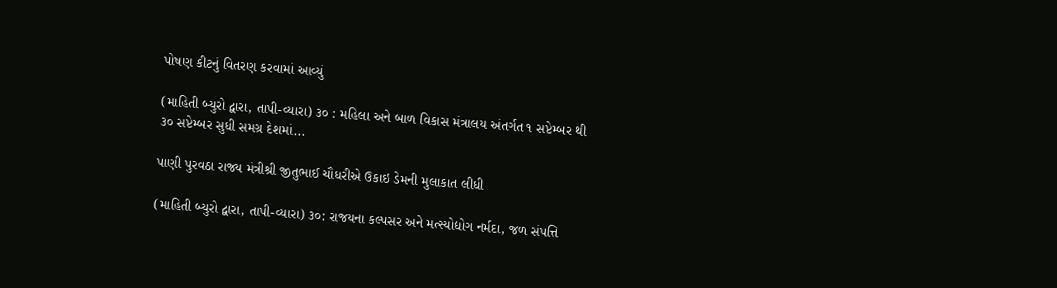પોષણ કીટનું વિતરણ કરવામાં આવ્યું

(માહિતી બ્યુરો દ્વારા, તાપી-વ્યારા) ૩૦ : મહિલા અને બાળ વિકાસ મંત્રાલય અંતર્ગત ૧ સપ્ટેમ્બર થી ૩૦ સપ્ટેમ્બર સુધી સમગ્ર દેશમાં...

પાણી પુરવઠા રાજ્ય મંત્રીશ્રી જીતુભાઈ ચૌધરીએ ઉકાઇ ડેમની મુલાકાત લીધી

(માહિતી બ્યુરો દ્વારા, તાપી-વ્યારા) ૩૦: રાજયના કલ્પસર અને મત્સ્યોદ્યોગ નર્મદા, જળ સંપત્તિ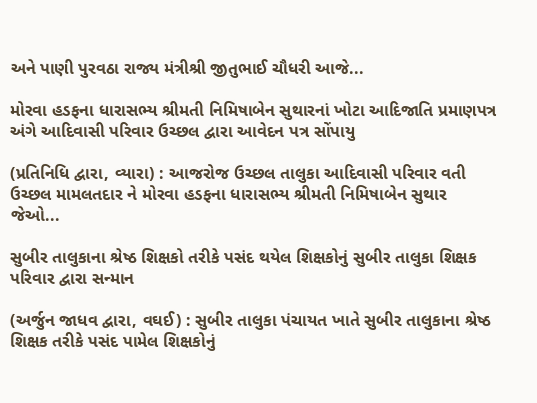અને પાણી પુરવઠા રાજ્ય મંત્રીશ્રી જીતુભાઈ ચૌધરી આજે...

મોરવા હડફના ધારાસભ્ય શ્રીમતી નિમિષાબેન સુથારનાં ખોટા આદિજાતિ પ્રમાણપત્ર અંગે આદિવાસી પરિવાર ઉચ્છલ દ્વારા આવેદન પત્ર સોંપાયુ

(પ્રતિનિધિ દ્વારા, વ્યારા) : આજરોજ ઉચ્છલ તાલુકા આદિવાસી પરિવાર વતી ઉચ્છલ મામલતદાર ને મોરવા હડફના ધારાસભ્ય શ્રીમતી નિમિષાબેન સુથાર જેઓ...

સુબીર તાલુકાના શ્રેષ્ઠ શિક્ષકો તરીકે પસંદ થયેલ શિક્ષકોનું સુબીર તાલુકા શિક્ષક પરિવાર દ્વારા સન્માન

(અર્જુન જાધવ દ્વારા, વઘઈ) : સુબીર તાલુકા પંચાયત ખાતે સુબીર તાલુકાના શ્રેષ્ઠ શિક્ષક તરીકે પસંદ પામેલ શિક્ષકોનું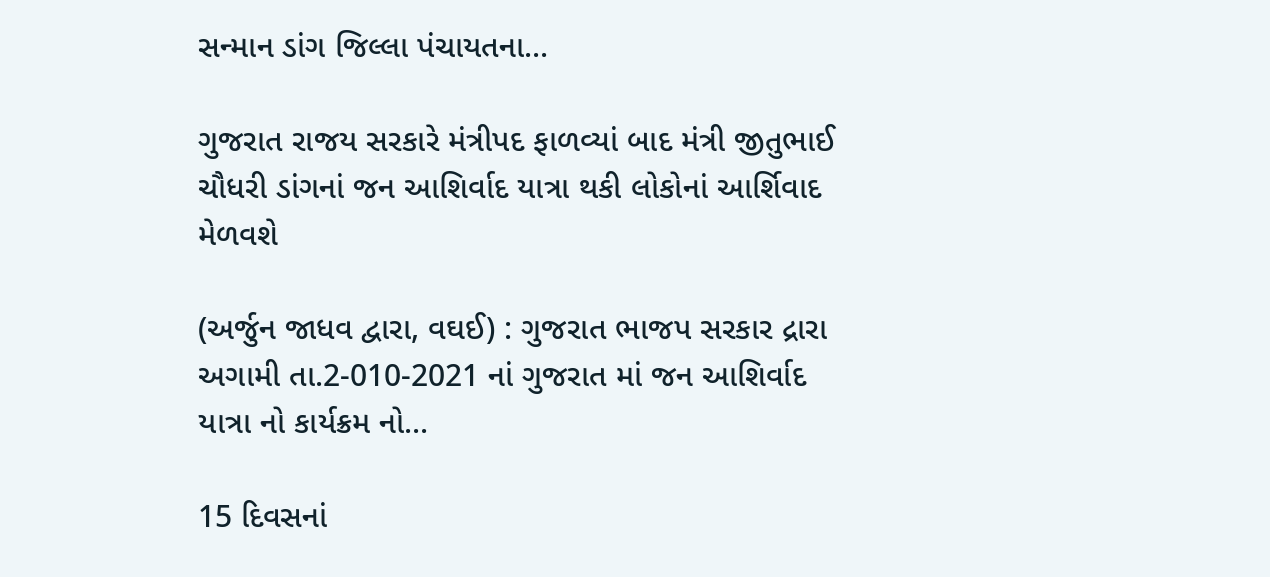સન્માન ડાંગ જિલ્લા પંચાયતના...

ગુજરાત રાજય સરકારે મંત્રીપદ ફાળવ્યાં બાદ મંત્રી જીતુભાઈ ચૌધરી ડાંગનાં જન આશિર્વાદ યાત્રા થકી લોકોનાં આર્શિવાદ મેળવશે

(અર્જુન જાધવ દ્વારા, વઘઈ) : ગુજરાત ભાજપ સરકાર દ્રારા અગામી તા.2-010-2021 નાં ગુજરાત માં જન આશિર્વાદ યાત્રા નો કાર્યક્રમ નો...

15 દિવસનાં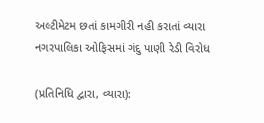અલ્ટીમેટમ છતાં કામગીરી નહી કરાતાં વ્યારા નગરપાલિકા ઓફિસમાં ગંદુ પાણી રેડી વિરોધ

(પ્રતિનિધિ દ્વારા, વ્યારા):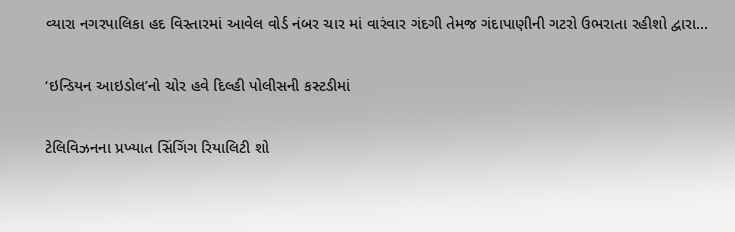વ્યારા નગરપાલિકા હદ વિસ્તારમાં આવેલ વોર્ડ નંબર ચાર માં વારંવાર ગંદગી તેમજ ગંદાપાણીની ગટરો ઉભરાતા રહીશો દ્વારા...

‘ઇન્ડિયન આઇડોલ’નો ચોર હવે દિલ્હી પોલીસની કસ્ટડીમાં

ટેલિવિઝનના પ્રખ્યાત સિંગિંગ રિયાલિટી શો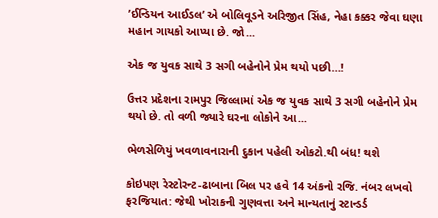’ઈન્ડિયન આઈડલ’ એ બોલિવૂડને અરિજીત સિંહ, નેહા કક્કર જેવા ઘણા મહાન ગાયકો આપ્યા છે. જો...

એક જ યુવક સાથે 3 સગી બહેનોને પ્રેમ થયો પછી…!

ઉત્તર પ્રદેશના રામપુર જિલ્લામાં એક જ યુવક સાથે 3 સગી બહેનોને પ્રેમ થયો છે. તો વળી જ્યારે ઘરના લોકોને આ...

ભેળસેળિયું ખવળાવનારાની દુકાન પહેલી ઓકટો.થી બંધ! થશે

કોઇપણ રેસ્ટોરન્ટ-ઢાબાના બિલ પર હવે 14 અંકનો રજિ. નંબર લખવો ફરજિયાત: જેથી ખોરાકની ગુણવત્તા અને માન્યતાનું સ્ટાન્ડર્ડ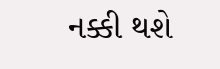નક્કી થશે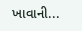ખાવાની...